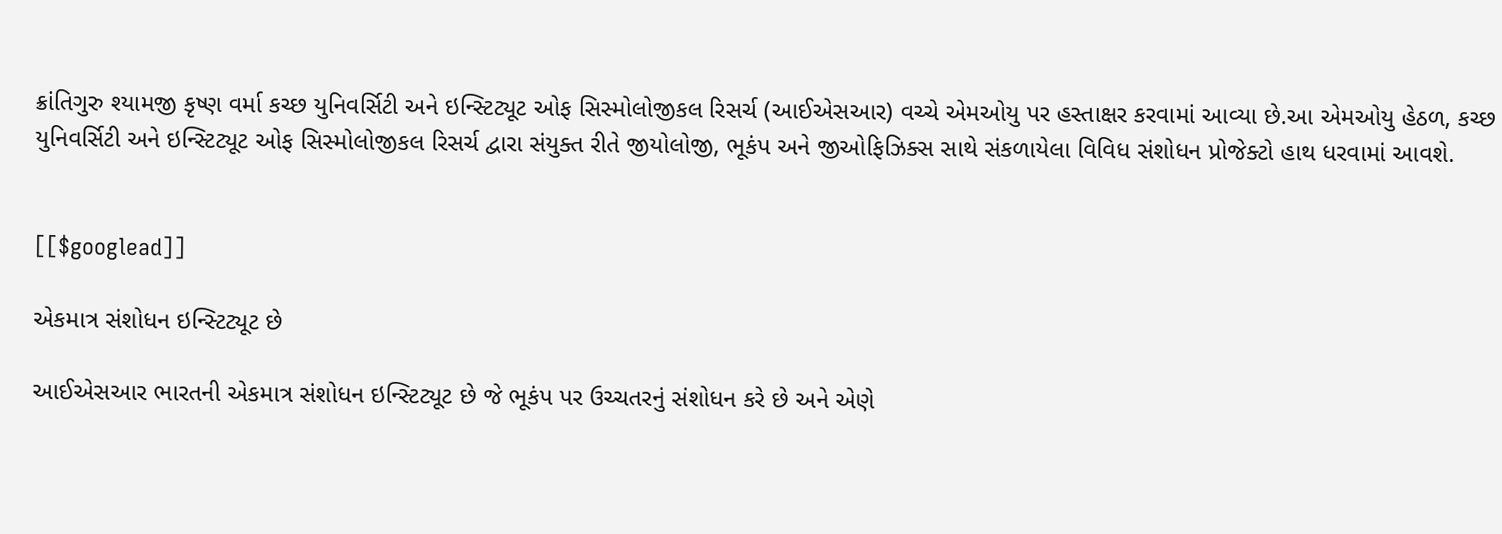ક્રાંતિગુરુ શ્યામજી કૃષ્ણ વર્મા કચ્છ યુનિવર્સિટી અને ઇન્સ્ટિટ્યૂટ ઓફ સિસ્મોલોજીકલ રિસર્ચ (આઈએસઆર) વચ્ચે એમઓયુ પર હસ્તાક્ષર કરવામાં આવ્યા છે.આ એમઓયુ હેઠળ, કચ્છ યુનિવર્સિટી અને ઇન્સ્ટિટ્યૂટ ઓફ સિસ્મોલોજીકલ રિસર્ચ દ્વારા સંયુક્ત રીતે જીયોલોજી, ભૂકંપ અને જીઓફિઝિક્સ સાથે સંકળાયેલા વિવિધ સંશોધન પ્રોજેક્ટો હાથ ધરવામાં આવશે.


[[$googlead]]

એકમાત્ર સંશોધન ઇન્સ્ટિટ્યૂટ છે

આઈએસઆર ભારતની એકમાત્ર સંશોધન ઇન્સ્ટિટ્યૂટ છે જે ભૂકંપ પર ઉચ્ચતરનું સંશોધન કરે છે અને એણે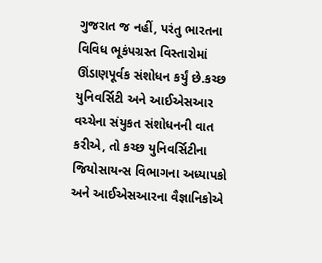ગુજરાત જ નહીં, પરંતુ ભારતના વિવિધ ભૂકંપગ્રસ્ત વિસ્તારોમાં ઊંડાણપૂર્વક સંશોધન કર્યું છે.કચ્છ યુનિવર્સિટી અને આઈએસઆર વચ્ચેના સંયુકત સંશોધનની વાત કરીએ, તો કચ્છ યુનિવર્સિટીના જિયોસાયન્સ વિભાગના અધ્યાપકો અને આઈએસઆરના વૈજ્ઞાનિકોએ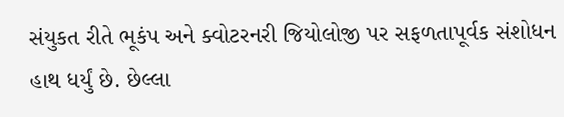સંયુકત રીતે ભૂકંપ અને ક્વોટરનરી જિયોલોજી પર સફળતાપૂર્વક સંશોધન હાથ ધર્યું છે. છેલ્લા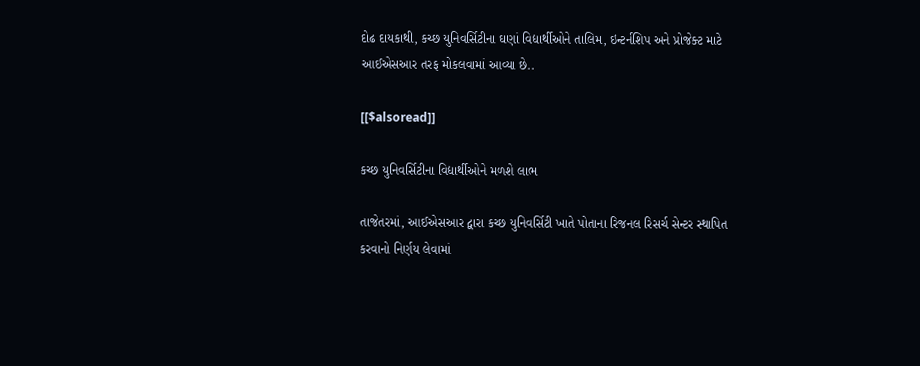દોઢ દાયકાથી, કચ્છ યુનિવર્સિટીના ઘણાં વિદ્યાર્થીઓને તાલિમ, ઇન્ટર્નશિપ અને પ્રોજેક્ટ માટે આઈએસઆર તરફ મોકલવામાં આવ્યા છે..

[[$alsoread]]

કચ્છ યુનિવર્સિટીના વિદ્યાર્થીઓને મળશે લાભ

તાજેતરમાં, આઈએસઆર દ્વારા કચ્છ યુનિવર્સિટી ખાતે પોતાના રિજનલ રિસર્ચ સેન્ટર સ્થાપિત કરવાનો નિર્ણય લેવામાં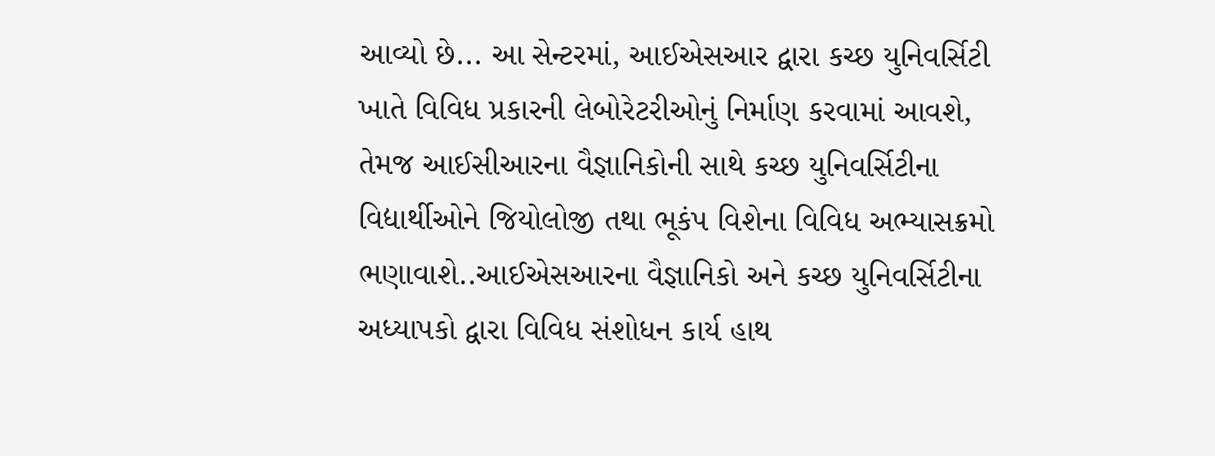આવ્યો છે... આ સેન્ટરમાં, આઈએસઆર દ્વારા કચ્છ યુનિવર્સિટી ખાતે વિવિધ પ્રકારની લેબોરેટરીઓનું નિર્માણ કરવામાં આવશે, તેમજ આઈસીઆરના વૈજ્ઞાનિકોની સાથે કચ્છ યુનિવર્સિટીના વિદ્યાર્થીઓને જિયોલોજી તથા ભૂકંપ વિશેના વિવિધ અભ્યાસક્રમો ભણાવાશે..આઈએસઆરના વૈજ્ઞાનિકો અને કચ્છ યુનિવર્સિટીના અધ્યાપકો દ્વારા વિવિધ સંશોધન કાર્ય હાથ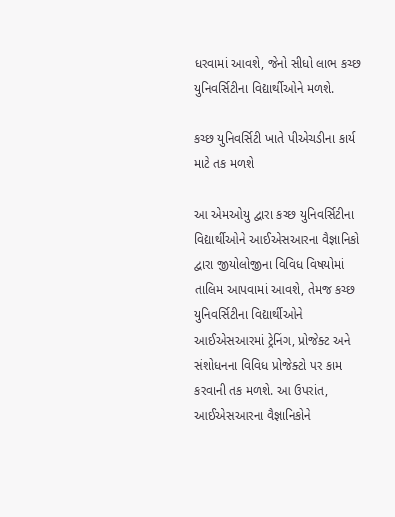ધરવામાં આવશે, જેનો સીધો લાભ કચ્છ યુનિવર્સિટીના વિદ્યાર્થીઓને મળશે.

કચ્છ યુનિવર્સિટી ખાતે પીએચડીના કાર્ય માટે તક મળશે

આ એમઓયુ દ્વારા કચ્છ યુનિવર્સિટીના વિદ્યાર્થીઓને આઈએસઆરના વૈજ્ઞાનિકો દ્વારા જીયોલોજીના વિવિધ વિષયોમાં તાલિમ આપવામાં આવશે, તેમજ કચ્છ યુનિવર્સિટીના વિદ્યાર્થીઓને આઈએસઆરમાં ટ્રેનિંગ, પ્રોજેક્ટ અને સંશોધનના વિવિધ પ્રોજેક્ટો પર કામ કરવાની તક મળશે. આ ઉપરાંત, આઈએસઆરના વૈજ્ઞાનિકોને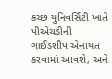કચ્છ યુનિવર્સિટી ખાતે પીએચડીની ગાઈડશીપ એનાયત કરવામાં આવશે, અને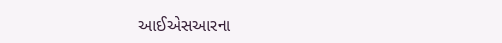આઈએસઆરના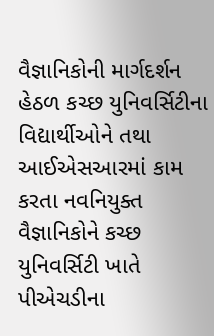વૈજ્ઞાનિકોની માર્ગદર્શન હેઠળ કચ્છ યુનિવર્સિટીના વિદ્યાર્થીઓને તથા આઈએસઆરમાં કામ કરતા નવનિયુક્ત વૈજ્ઞાનિકોને કચ્છ યુનિવર્સિટી ખાતે પીએચડીના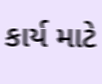કાર્ય માટે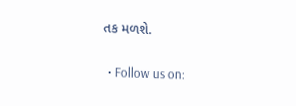તક મળશે.

  • Follow us on: